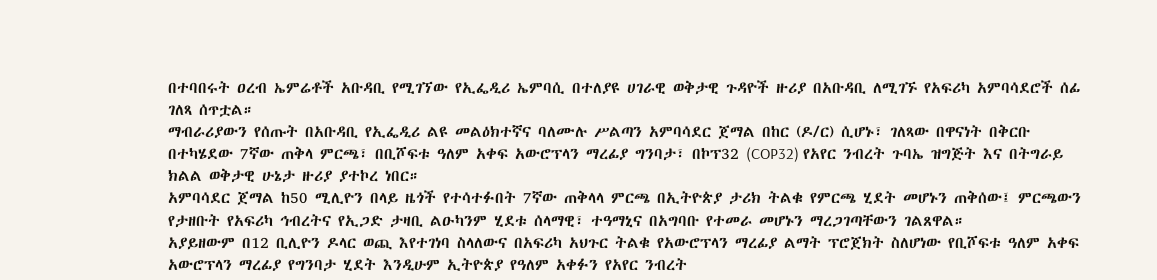በተባበሩት ዐረብ ኤምሬቶች አቡዳቢ የሚገኘው የኢፌዲሪ ኤምባሲ በተለያዩ ሀገራዊ ወቅታዊ ጉዳዮች ዙሪያ በአቡዳቢ ለሚገኙ የአፍሪካ አምባሳደሮች ሰፊ ገለጻ ሰጥቷል።
ማብራሪያውን የሰጡት በአቡዳቢ የኢፌዲሪ ልዩ መልዕክተኛና ባለሙሉ ሥልጣን አምባሳደር ጀማል በከር (ዶ/ር) ሲሆኑ፣ ገለጻው በዋናነት በቅርቡ በተካሄደው 7ኛው ጠቅላ ምርጫ፣ በቢሾፍቱ ዓለም አቀፍ አውሮፕላን ማረፊያ ግንባታ፣ በኮፕ32 (COP32) የአየር ንብረት ጉባኤ ዝግጅት እና በትግራይ ክልል ወቅታዊ ሁኔታ ዙሪያ ያተኮረ ነበር።
አምባሳደር ጀማል ከ50 ሚሊዮን በላይ ዜጎች የተሳተፉበት 7ኛው ጠቅላላ ምርጫ በኢትዮጵያ ታሪክ ትልቁ የምርጫ ሂደት መሆኑን ጠቅሰው፤ ምርጫውን የታዘቡት የአፍሪካ ኅብረትና የኢጋድ ታዛቢ ልዑካንም ሂደቱ ሰላማዊ፣ ተዓማኒና በአግባቡ የተመራ መሆኑን ማረጋገጣቸውን ገልጸዋል።
አያይዘውም በ12 ቢሊዮን ዶላር ወጪ እየተገነባ ስላለውና በአፍሪካ አህጉር ትልቁ የአውሮፕላን ማረፊያ ልማት ፕሮጀክት ስለሆነው የቢሾፍቱ ዓለም አቀፍ አውሮፕላን ማረፊያ የግንባታ ሂደት እንዲሁም ኢትዮጵያ የዓለም አቀፉን የአየር ንብረት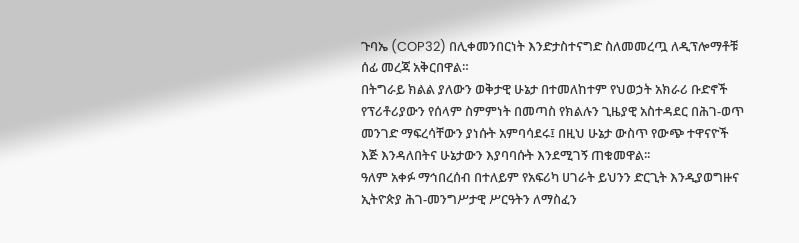ጉባኤ (COP32) በሊቀመንበርነት እንድታስተናግድ ስለመመረጧ ለዲፕሎማቶቹ ሰፊ መረጃ አቅርበዋል።
በትግራይ ክልል ያለውን ወቅታዊ ሁኔታ በተመለከተም የህወኃት አክራሪ ቡድኖች የፕሪቶሪያውን የሰላም ስምምነት በመጣስ የክልሉን ጊዜያዊ አስተዳደር በሕገ-ወጥ መንገድ ማፍረሳቸውን ያነሱት አምባሳደሩ፤ በዚህ ሁኔታ ውስጥ የውጭ ተዋናዮች እጅ እንዳለበትና ሁኔታውን እያባባሱት እንደሚገኝ ጠቁመዋል፡፡
ዓለም አቀፉ ማኅበረሰብ በተለይም የአፍሪካ ሀገራት ይህንን ድርጊት እንዲያወግዙና ኢትዮጵያ ሕገ-መንግሥታዊ ሥርዓትን ለማስፈን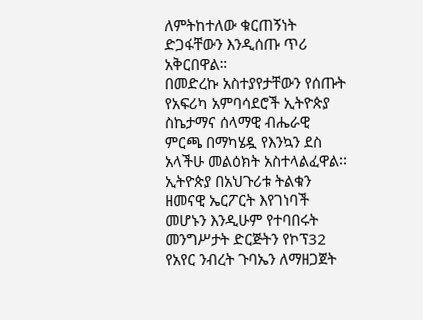ለምትከተለው ቁርጠኝነት ድጋፋቸውን እንዲሰጡ ጥሪ አቅርበዋል።
በመድረኩ አስተያየታቸውን የሰጡት የአፍሪካ አምባሳደሮች ኢትዮጵያ ስኬታማና ሰላማዊ ብሔራዊ ምርጫ በማካሄዷ የእንኳን ደስ አላችሁ መልዕክት አስተላልፈዋል፡፡
ኢትዮጵያ በአህጉሪቱ ትልቁን ዘመናዊ ኤርፖርት እየገነባች መሆኑን እንዲሁም የተባበሩት መንግሥታት ድርጅትን የኮፕ32 የአየር ንብረት ጉባኤን ለማዘጋጀት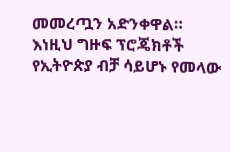መመረጧን አድንቀዋል።
እነዚህ ግዙፍ ፕሮጄክቶች የኢትዮጵያ ብቻ ሳይሆኑ የመላው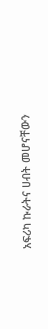አፍሪካ ኩራትና ሀብት መሆናቸውን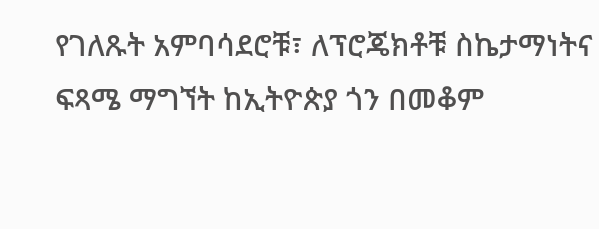የገለጹት አምባሳደሮቹ፣ ለፕሮጄክቶቹ ስኬታማነትና ፍጻሜ ማግኘት ከኢትዮጵያ ጎን በመቆም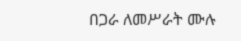በጋራ ለመሥራት ሙሉ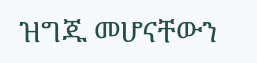ዝግጁ መሆናቸውን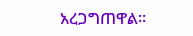አረጋግጠዋል።